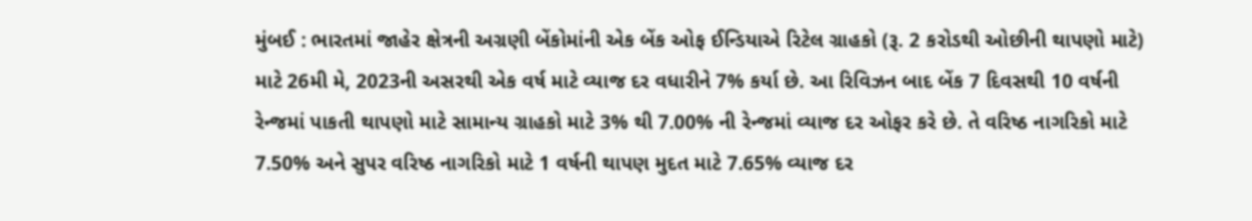મુંબઈ : ભારતમાં જાહેર ક્ષેત્રની અગ્રણી બેંકોમાંની એક બેંક ઓફ ઈન્ડિયાએ રિટેલ ગ્રાહકો (રૂ. 2 કરોડથી ઓછીની થાપણો માટે) માટે 26મી મે, 2023ની અસરથી એક વર્ષ માટે વ્યાજ દર વધારીને 7% કર્યા છે. આ રિવિઝન બાદ બેંક 7 દિવસથી 10 વર્ષની રેન્જમાં પાકતી થાપણો માટે સામાન્ય ગ્રાહકો માટે 3% થી 7.00% ની રેન્જમાં વ્યાજ દર ઓફર કરે છે. તે વરિષ્ઠ નાગરિકો માટે 7.50% અને સુપર વરિષ્ઠ નાગરિકો માટે 1 વર્ષની થાપણ મુદત માટે 7.65% વ્યાજ દર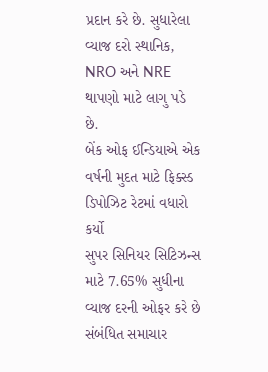પ્રદાન કરે છે. સુધારેલા વ્યાજ દરો સ્થાનિક, NRO અને NRE થાપણો માટે લાગુ પડે છે.
બેંક ઓફ ઈન્ડિયાએ એક વર્ષની મુદત માટે ફિક્સ્ડ ડિપોઝિટ રેટમાં વધારો કર્યો
સુપર સિનિયર સિટિઝન્સ માટે 7.65% સુધીના વ્યાજ દરની ઓફર કરે છે
સંબંધિત સમાચાર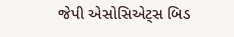જેપી એસોસિએટ્સ બિડ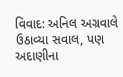વિવાદ: અનિલ અગ્રવાલે ઉઠાવ્યા સવાલ, પણ અદાણીના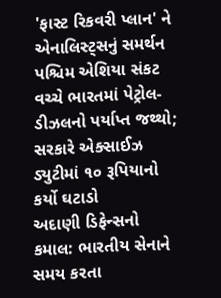'ફાસ્ટ રિકવરી પ્લાન' ને એનાલિસ્ટ્સનું સમર્થન
પશ્ચિમ એશિયા સંકટ વચ્ચે ભારતમાં પેટ્રોલ-ડીઝલનો પર્યાપ્ત જથ્થો; સરકારે એક્સાઈઝ ડ્યુટીમાં ૧૦ રૂપિયાનો કર્યો ઘટાડો
અદાણી ડિફેન્સનો કમાલ: ભારતીય સેનાને સમય કરતા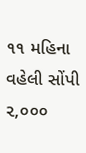૧૧ મહિના વહેલી સોંપી ૨,૦૦૦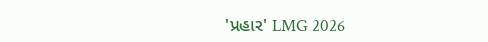'પ્રહાર' LMG 2026